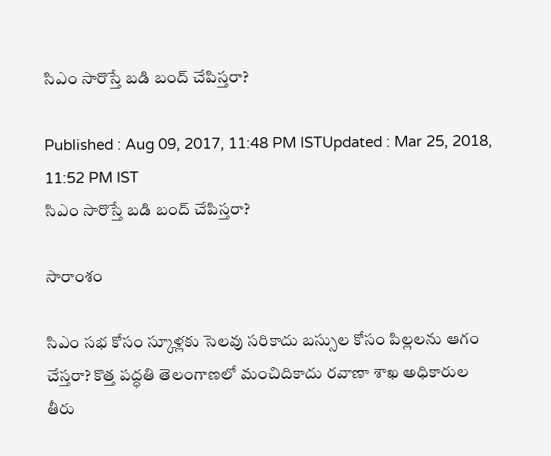సిఎం సారొస్తే బడి బంద్ చేపిస్తరా?

Published : Aug 09, 2017, 11:48 PM ISTUpdated : Mar 25, 2018, 11:52 PM IST
సిఎం సారొస్తే బడి బంద్ చేపిస్తరా?

సారాంశం

సిఎం సభ కోసం స్కూళ్లకు సెలవు సరికాదు బస్సుల కోసం పిల్లలను ఆగం చేస్తరా? కొత్త పద్ధతి తెలంగాణలో మంచిదికాదు రవాణా శాఖ అధికారుల తీరు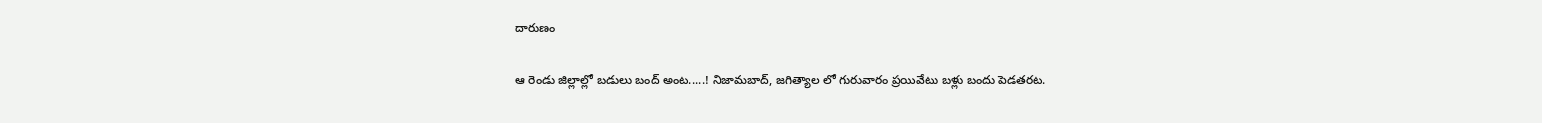దారుణం

ఆ రెండు జిల్లాల్లో బడులు బంద్ అంట.....! నిజామబాద్, జగిత్యాల లో గురువారం ప్రయివేటు బళ్లు బందు పెడతరట.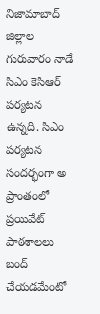నిజామాబాద్ జిల్లాల గురువారం నాడే సిఎం కెసిఆర్ పర్యటన ఉన్నది. సిఎం పర్యటన సందర్భంగా అ ప్రాంతంలో ప్రయివేట్ పాఠశాలలు బంద్ చేయడమేంటో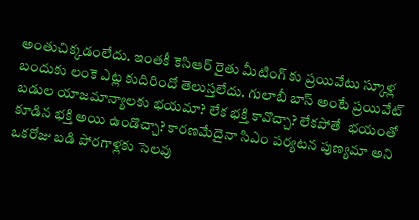అంతుచిక్కడంలేదు. ఇంతకీ కెసిఆర్ రైతు మీటింగ్ కు ప్రయివేటు స్కూళ్ల బందుకు లంకె ఎట్ల కుదిరిందో తెలుస్తలేదు. గులాబీ బాస్ అంటే ప్రయివేట్ బడుల యాజమాన్యాలకు భయమా? లేక భక్తి కావొచ్చా? లేకపోతే  భయంతో కూడిన భక్తి అయి ఉండొచ్చా? కారణమేదైనా సిఎం పర్యటన పుణ్యమా అని ఒకరోజు బడి పోరగాళ్లకు సెలవు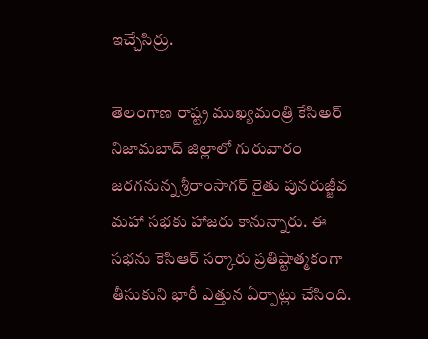ఇచ్చేసిర్రు.

తెలంగాణ రాష్ట్ర ముఖ్యమంత్రి కేసిఅర్ నిజామబాద్ జిల్లాలో గురువారం జరగనున్న శ్రీరాంసాగర్ రైతు పునరుజ్జీవ మహా సభకు హాజరు కానున్నారు. ఈ సభను కెసిఆర్ సర్కారు ప్రతిష్టాత్మకంగా తీసుకుని భారీ ఎత్తున ఏర్పాట్లు చేసింది.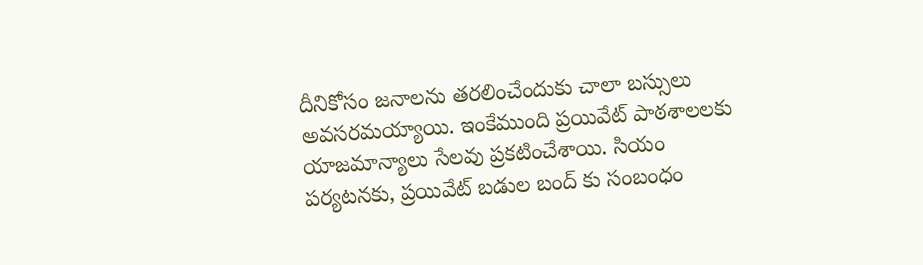దీనికోసం జనాలను తరలించేందుకు చాలా బస్సులు అవసరమయ్యాయి. ఇంకేముంది ప్రయివేట్ పాఠశాలలకు యాజమాన్యాలు సేలవు ప్రకటించేశాయి. సియం పర్యటనకు, ప్రయివేట్ బడుల బంద్ కు సంబంధం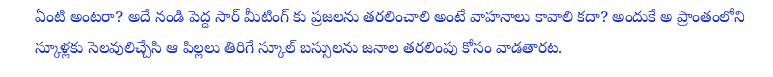ఏంటి అంటరా? అదే నండి పెద్ద సార్ మీటింగ్ కు ప్రజలను తరలించాలి అంటే వాహనాలు కావాలి కదా? అందుకే అ ప్రాంతంలోని స్కూళ్లకు సెలవులిచ్చేసి ఆ పిల్లలు తిరిగే స్కూల్ బస్సులను జనాల తరలింపు కోసం వాడతారట.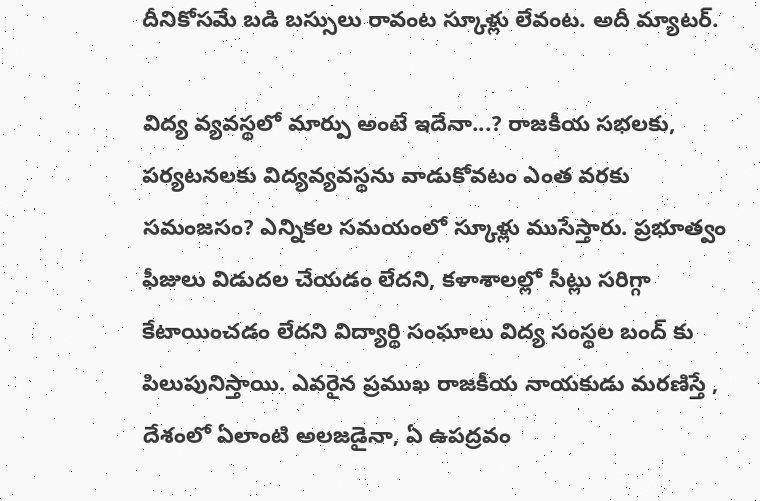దీనికోసమే బడి బస్సులు రావంట స్కూళ్లు లేవంట. అదీ మ్యాటర్.

విద్య వ్యవస్థలో మార్పు అంటే ఇదేనా...? రాజకీయ సభలకు, పర్యటనలకు విద్యవ్యవస్థను వాడుకోవటం ఎంత వరకు సమంజసం? ఎన్నికల సమయంలో స్కూళ్లు ముసేస్తారు. ప్రభూత్వం ఫీజులు విడుదల చేయడం లేదని, కళాశాలల్లో సీట్లు సరిగ్గా కేటాయించడం లేదని విద్యార్థి సంఘాలు విద్య సంస్థల బంద్ కు పిలుపునిస్తాయి. ఎవరైన ప్రముఖ రాజకీయ నాయకుడు మరణిస్తే , దేశంలో ఏలాంటి అలజడైనా, ఏ ఉపద్రవం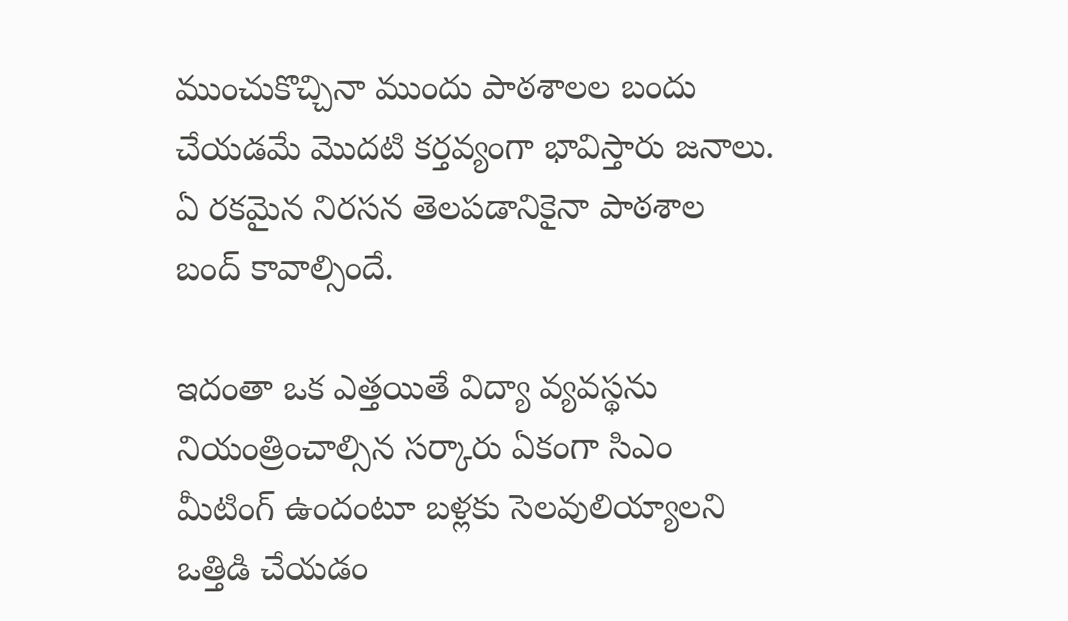ముంచుకొచ్చినా ముందు పాఠశాలల బందు చేయడమే మొదటి కర్తవ్యంగా భావిస్తారు జనాలు. ఏ రకమైన నిరసన తెలపడానికైనా పాఠశాల బంద్ కావాల్సిందే.

ఇదంతా ఒక ఎత్తయితే విద్యా వ్యవస్థను నియంత్రించాల్సిన సర్కారు ఏకంగా సిఎం మీటింగ్ ఉందంటూ బళ్లకు సెలవులియ్యాలని ఒత్తిడి చేయడం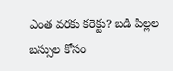ఎంత వరకు కరెక్టు? బడి పిల్లల బస్సుల కోసం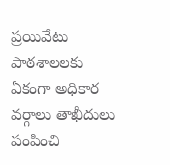ప్రయివేటు పాఠశాలలకు ఏకంగా అధికార వర్గాలు తాఖీదులు పంపించి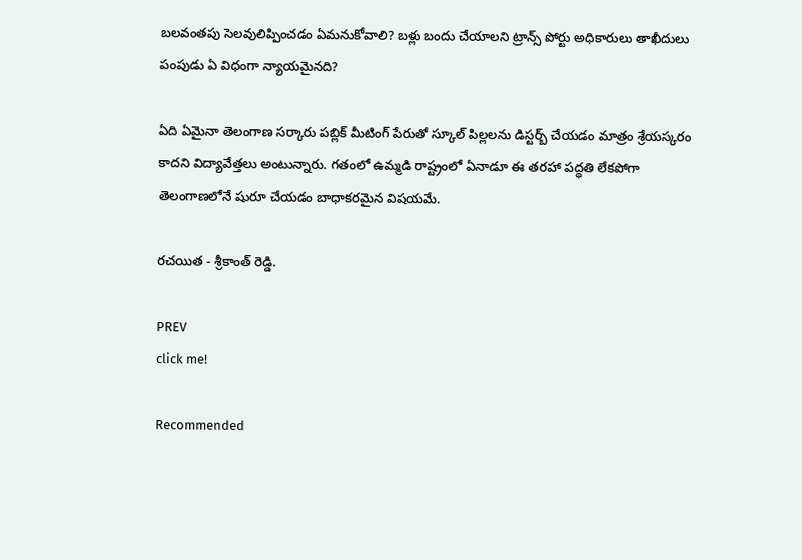బలవంతపు సెలవులిప్పించడం ఏమనుకోవాలి? బళ్లు బందు చేయాలని ట్రాన్స్ పోర్టు అధికారులు తాఖీదులు పంపుడు ఏ విధంగా న్యాయమైనది?

ఏది ఏమైనా తెలంగాణ సర్కారు పబ్లిక్ మీటింగ్ పేరుతో స్కూల్ పిల్లలను డిస్టర్బ్ చేయడం మాత్రం శ్రేయస్కరం కాదని విద్యావేత్తలు అంటున్నారు. గతంలో ఉమ్మడి రాష్ట్రంలో ఏనాడూ ఈ తరహా పద్ధతి లేకపోగా తెలంగాణలోనే షురూ చేయడం బాధాకరమైన విషయమే.

రచయిత - శ్రీకాంత్ రెడ్డి.

PREV
click me!

Recommended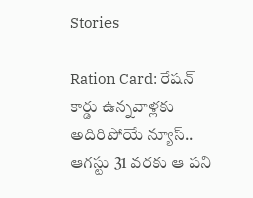Stories

Ration Card: రేషన్ కార్డు ఉన్నవాళ్లకు అదిరిపోయే న్యూస్.. ఆగస్టు 31 వరకు ఆ పని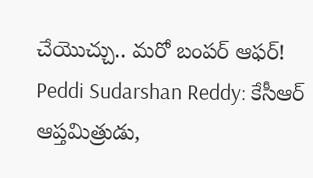చేయొచ్చు.. మరో బంపర్ ఆఫర్!
Peddi Sudarshan Reddy: కేసీఆర్ ఆప్తమిత్రుడు,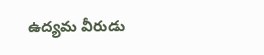ఉద్యమ వీరుడు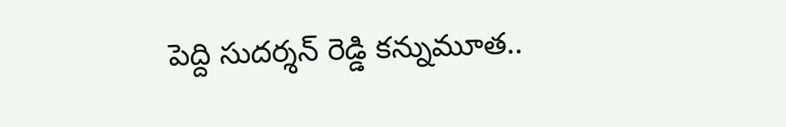పెద్ది సుదర్శన్ రెడ్డి కన్నుమూత..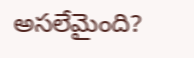అసలేమైంది?